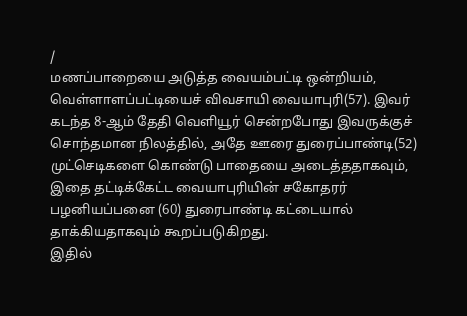/
மணப்பாறையை அடுத்த வையம்பட்டி ஒன்றியம், வெள்ளாளப்பட்டியைச் விவசாயி வையாபுரி(57). இவர் கடந்த 8-ஆம் தேதி வெளியூர் சென்றபோது இவருக்குச் சொந்தமான நிலத்தில், அதே ஊரை துரைப்பாண்டி(52) முட்செடிகளை கொண்டு பாதையை அடைத்ததாகவும், இதை தட்டிக்கேட்ட வையாபுரியின் சகோதரர் பழனியப்பனை (60) துரைபாண்டி கட்டையால் தாக்கியதாகவும் கூறப்படுகிறது.
இதில்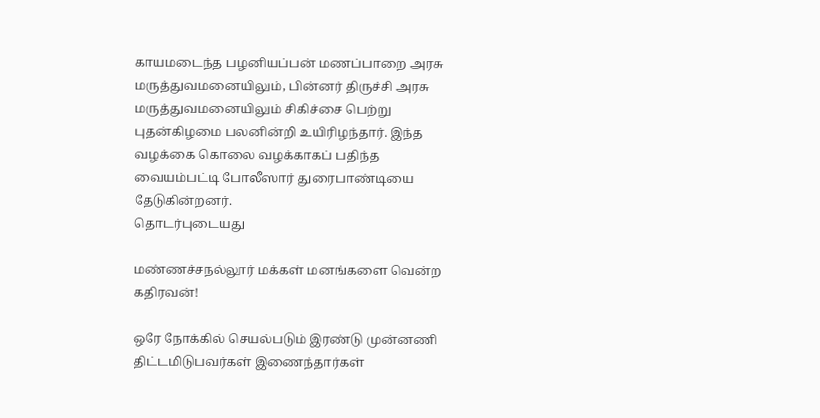காயமடைந்த பழனியப்பன் மணப்பாறை அரசு மருத்துவமனையிலும், பின்னர் திருச்சி அரசு மருத்துவமனையிலும் சிகிச்சை பெற்று புதன்கிழமை பலனின்றி உயிரிழந்தார். இந்த வழக்கை கொலை வழக்காகப் பதிந்த வையம்பட்டி போலீஸார் துரைபாண்டியை தேடுகின்றனர்.
தொடர்புடையது

மண்ணச்சநல்லூர் மக்கள் மனங்களை வென்ற கதிரவன்!

ஒரே நோக்கில் செயல்படும் இரண்டு முன்னணி திட்டமிடுபவர்கள் இணைந்தார்கள்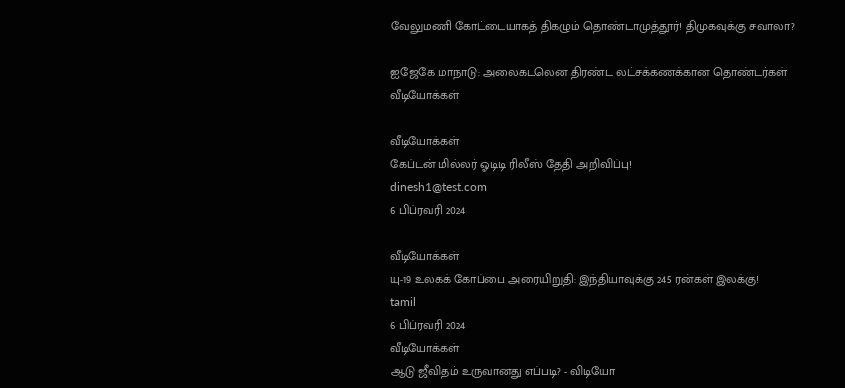வேலுமணி கோட்டையாகத் திகழும் தொண்டாமுத்தூர்! திமுகவுக்கு சவாலா?

ஐஜேகே மாநாடு: அலைகடலென திரண்ட லட்சக்கணக்கான தொண்டர்கள்
வீடியோக்கள்

வீடியோக்கள்
கேப்டன் மில்லர் ஓடிடி ரிலீஸ் தேதி அறிவிப்பு!
dinesh1@test.com
6 பிப்ரவரி 2024

வீடியோக்கள்
யு-19 உலகக் கோப்பை அரையிறுதி: இந்தியாவுக்கு 245 ரன்கள் இலக்கு!
tamil
6 பிப்ரவரி 2024
வீடியோக்கள்
ஆடு ஜீவிதம் உருவானது எப்படி? - விடியோ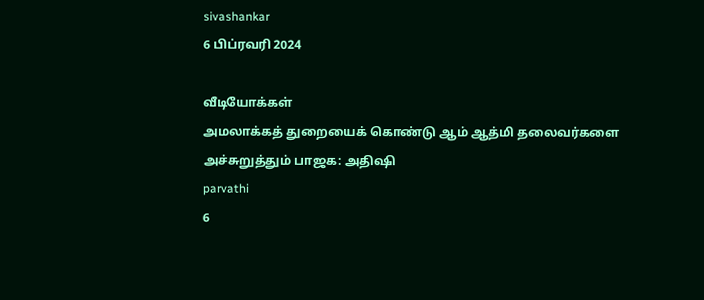sivashankar
6 பிப்ரவரி 2024

வீடியோக்கள்
அமலாக்கத் துறையைக் கொண்டு ஆம் ஆத்மி தலைவர்களை அச்சுறுத்தும் பாஜக: அதிஷி
parvathi
6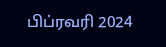பிப்ரவரி 2024